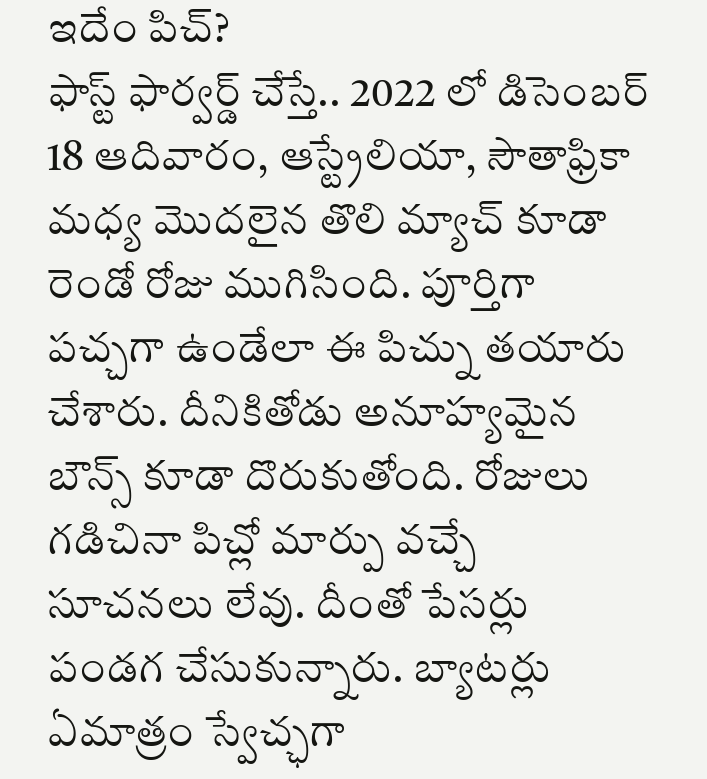ఇదేం పిచ్?
ఫాస్ట్ ఫార్వర్డ్ చేస్తే.. 2022 లో డిసెంబర్ 18 ఆదివారం, ఆస్ట్రేలియా, సౌతాఫ్రికా మధ్య మొదలైన తొలి మ్యాచ్ కూడా రెండో రోజు ముగిసింది. పూర్తిగా పచ్చగా ఉండేలా ఈ పిచ్ను తయారు చేశారు. దీనికితోడు అనూహ్యమైన బౌన్స్ కూడా దొరుకుతోంది. రోజులు గడిచినా పిచ్లో మార్పు వచ్చే సూచనలు లేవు. దీంతో పేసర్లు పండగ చేసుకున్నారు. బ్యాటర్లు ఏమాత్రం స్వేచ్ఛగా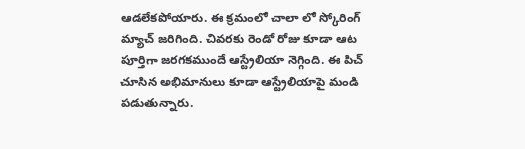ఆడలేకపోయారు. ఈ క్రమంలో చాలా లో స్కోరింగ్ మ్యాచ్ జరిగింది. చివరకు రెండో రోజు కూడా ఆట పూర్తిగా జరగకముందే ఆస్ట్రేలియా నెగ్గింది. ఈ పిచ్ చూసిన అభిమానులు కూడా ఆస్ట్రేలియాపై మండి పడుతున్నారు.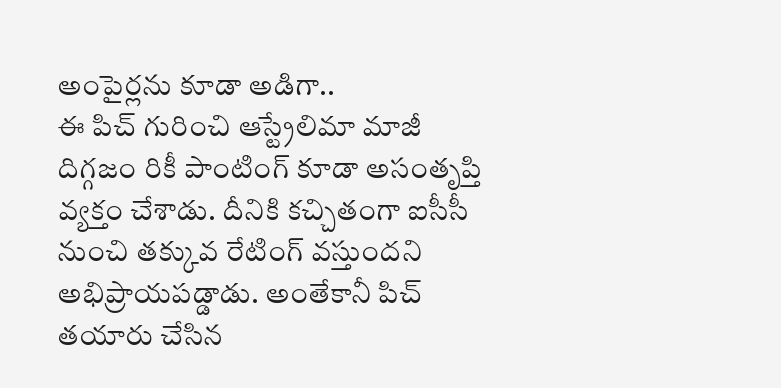అంపైర్లను కూడా అడిగా..
ఈ పిచ్ గురించి ఆస్ట్రేలిమా మాజీ దిగ్గజం రికీ పాంటింగ్ కూడా అసంతృప్తి వ్యక్తం చేశాడు. దీనికి కచ్చితంగా ఐసీసీ నుంచి తక్కువ రేటింగ్ వస్తుందని అభిప్రాయపడ్డాడు. అంతేకానీ పిచ్ తయారు చేసిన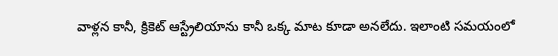వాళ్లన కానీ, క్రికెట్ ఆస్ట్రేలియాను కానీ ఒక్క మాట కూడా అనలేదు. ఇలాంటి సమయంలో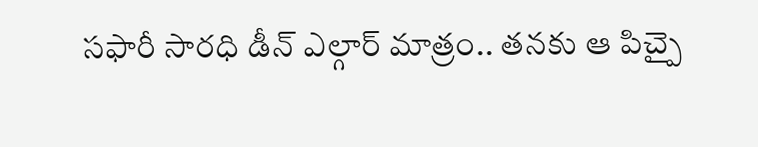సఫారీ సారధి డీన్ ఎల్గార్ మాత్రం.. తనకు ఆ పిచ్పై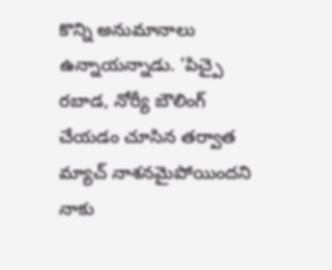కొన్ని అనుమానాలు ఉన్నాయన్నాడు. 'పిచ్పై రబాడ, నోర్యీ బౌలింగ్ చేయడం చూసిన తర్వాత మ్యాచ్ నాశనమైపోయిందని నాకు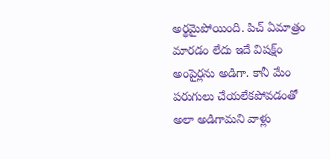అర్థమైపోయింది. పిచ్ ఏమాత్రం మారడం లేదు ఇదే విషక్ష్ం అంపైర్లను అడిగా. కానీ మేం పరుగులు చేయలేకపోవడంతో అలా అడిగామని వాళ్లు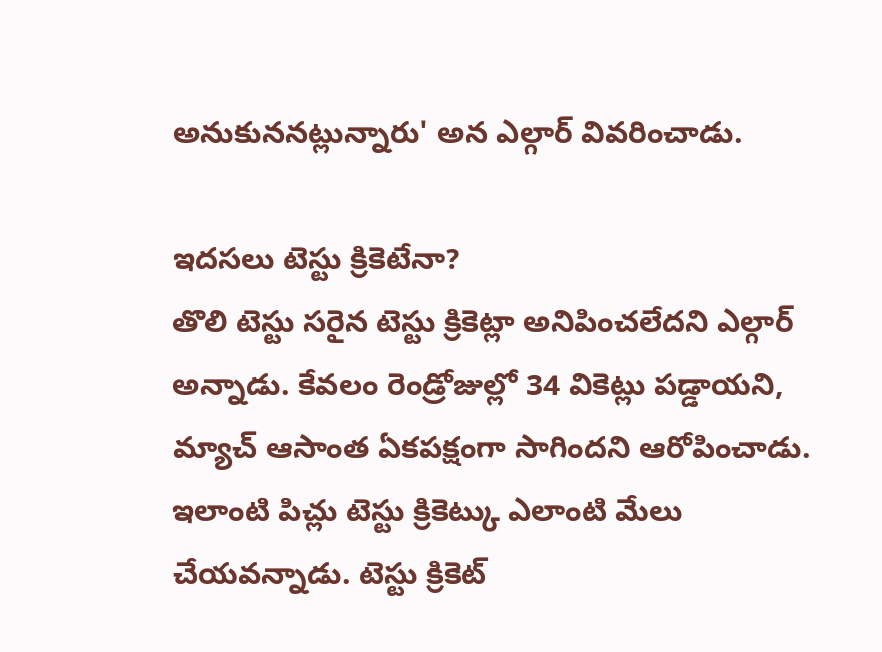అనుకుననట్లున్నారు' అన ఎల్గార్ వివరించాడు.

ఇదసలు టెస్టు క్రికెటేనా?
తొలి టెస్టు సరైన టెస్టు క్రికెట్లా అనిపించలేదని ఎల్గార్ అన్నాడు. కేవలం రెండ్రోజుల్లో 34 వికెట్లు పడ్డాయని, మ్యాచ్ ఆసాంత ఏకపక్షంగా సాగిందని ఆరోపించాడు. ఇలాంటి పిచ్లు టెస్టు క్రికెట్కు ఎలాంటి మేలు చేయవన్నాడు. టెస్టు క్రికెట్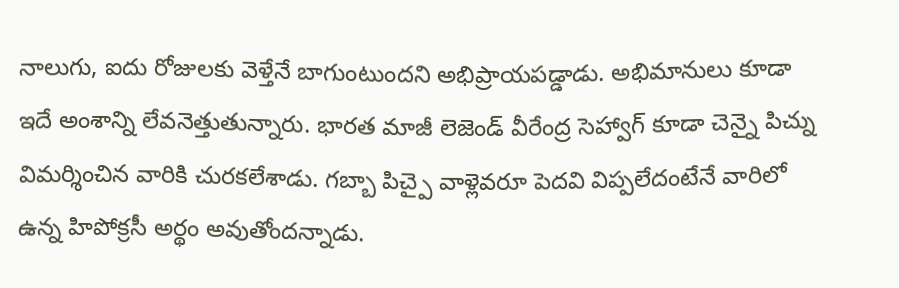నాలుగు, ఐదు రోజులకు వెళ్తేనే బాగుంటుందని అభిప్రాయపడ్డాడు. అభిమానులు కూడా ఇదే అంశాన్ని లేవనెత్తుతున్నారు. భారత మాజీ లెజెండ్ వీరేంద్ర సెహ్వాగ్ కూడా చెన్నై పిచ్ను విమర్శించిన వారికి చురకలేశాడు. గబ్బా పిచ్పై వాళ్లెవరూ పెదవి విప్పలేదంటేనే వారిలో ఉన్న హిపోక్రసీ అర్థం అవుతోందన్నాడు.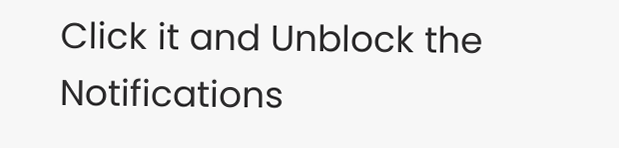Click it and Unblock the Notifications